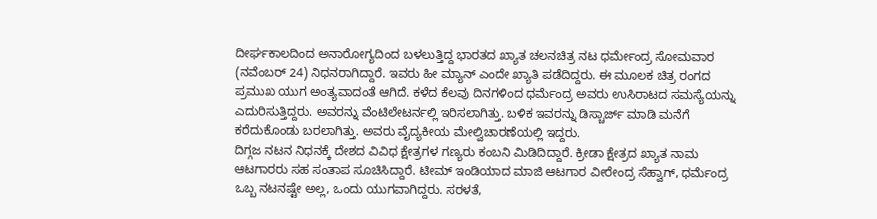ದೀರ್ಘಕಾಲದಿಂದ ಅನಾರೋಗ್ಯದಿಂದ ಬಳಲುತ್ತಿದ್ದ ಭಾರತದ ಖ್ಯಾತ ಚಲನಚಿತ್ರ ನಟ ಧರ್ಮೇಂದ್ರ ಸೋಮವಾರ (ನವೆಂಬರ್ 24) ನಿಧನರಾಗಿದ್ದಾರೆ. ಇವರು ಹೀ ಮ್ಯಾನ್ ಎಂದೇ ಖ್ಯಾತಿ ಪಡೆದಿದ್ದರು. ಈ ಮೂಲಕ ಚಿತ್ರ ರಂಗದ ಪ್ರಮುಖ ಯುಗ ಅಂತ್ಯವಾದಂತೆ ಆಗಿದೆ. ಕಳೆದ ಕೆಲವು ದಿನಗಳಿಂದ ಧರ್ಮೆಂದ್ರ ಅವರು ಉಸಿರಾಟದ ಸಮಸ್ಯೆಯನ್ನು ಎದುರಿಸುತ್ತಿದ್ದರು. ಅವರನ್ನು ವೆಂಟಿಲೇಟರ್ನಲ್ಲಿ ಇರಿಸಲಾಗಿತ್ತು. ಬಳಿಕ ಇವರನ್ನು ಡಿಸ್ಚಾರ್ಜ್ ಮಾಡಿ ಮನೆಗೆ ಕರೆದುಕೊಂಡು ಬರಲಾಗಿತ್ತು. ಅವರು ವೈದ್ಯಕೀಯ ಮೇಲ್ವಿಚಾರಣೆಯಲ್ಲಿ ಇದ್ದರು.
ದಿಗ್ಗಜ ನಟನ ನಿಧನಕ್ಕೆ ದೇಶದ ವಿವಿಧ ಕ್ಷೇತ್ರಗಳ ಗಣ್ಯರು ಕಂಬನಿ ಮಿಡಿದಿದ್ದಾರೆ. ಕ್ರೀಡಾ ಕ್ಷೇತ್ರದ ಖ್ಯಾತ ನಾಮ ಆಟಗಾರರು ಸಹ ಸಂತಾಪ ಸೂಚಿಸಿದ್ದಾರೆ. ಟೀಮ್ ಇಂಡಿಯಾದ ಮಾಜಿ ಆಟಗಾರ ವೀರೇಂದ್ರ ಸೆಹ್ವಾಗ್, ಧರ್ಮೆಂದ್ರ ಒಬ್ಬ ನಟನಷ್ಟೇ ಅಲ್ಲ, ಒಂದು ಯುಗವಾಗಿದ್ದರು. ಸರಳತೆ,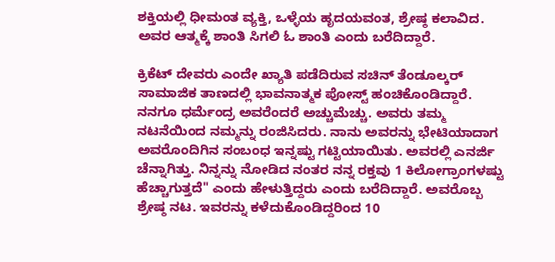ಶಕ್ತಿಯಲ್ಲಿ ಧೀಮಂತ ವ್ಯಕ್ತಿ, ಒಳ್ಳೆಯ ಹೃದಯವಂತ, ಶ್ರೇಷ್ಠ ಕಲಾವಿದ. ಅವರ ಆತ್ಮಕ್ಕೆ ಶಾಂತಿ ಸಿಗಲಿ ಓ ಶಾಂತಿ ಎಂದು ಬರೆದಿದ್ದಾರೆ.

ಕ್ರಿಕೆಟ್ ದೇವರು ಎಂದೇ ಖ್ಯಾತಿ ಪಡೆದಿರುವ ಸಚಿನ್ ತೆಂಡೂಲ್ಕರ್ ಸಾಮಾಜಿಕ ತಾಣದಲ್ಲಿ ಭಾವನಾತ್ಮಕ ಪೋಸ್ಟ್ ಹಂಚಿಕೊಂಡಿದ್ದಾರೆ. ನನಗೂ ಧರ್ಮೆಂದ್ರ ಅವರೆಂದರೆ ಅಚ್ಚುಮೆಚ್ಚು. ಅವರು ತಮ್ಮ ನಟನೆಯಿಂದ ನಮ್ಮನ್ನು ರಂಜಿಸಿದರು. ನಾನು ಅವರನ್ನು ಭೇಟಿಯಾದಾಗ ಅವರೊಂದಿಗಿನ ಸಂಬಂಧ ಇನ್ನಷ್ಟು ಗಟ್ಟಿಯಾಯಿತು. ಅವರಲ್ಲಿ ಎನರ್ಜಿ ಚೆನ್ನಾಗಿತ್ತು. ನಿನ್ನನ್ನು ನೋಡಿದ ನಂತರ ನನ್ನ ರಕ್ತವು 1 ಕಿಲೋಗ್ರಾಂಗಳಷ್ಟು ಹೆಚ್ಚಾಗುತ್ತದೆ" ಎಂದು ಹೇಳುತ್ತಿದ್ದರು ಎಂದು ಬರೆದಿದ್ದಾರೆ. ಅವರೊಬ್ಬ ಶ್ರೇಷ್ಠ ನಟ. ಇವರನ್ನು ಕಳೆದುಕೊಂಡಿದ್ದರಿಂದ 10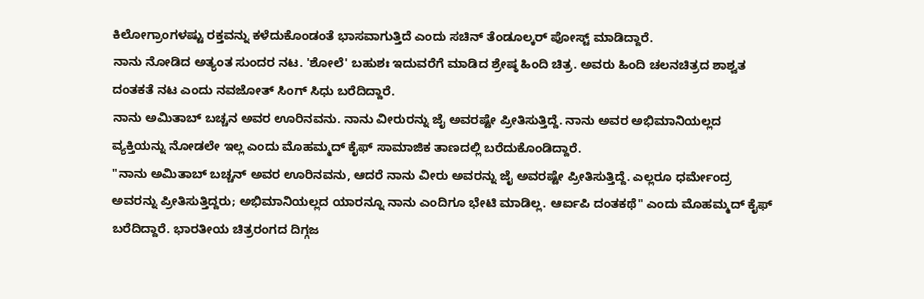ಕಿಲೋಗ್ರಾಂಗಳಷ್ಟು ರಕ್ತವನ್ನು ಕಳೆದುಕೊಂಡಂತೆ ಭಾಸವಾಗುತ್ತಿದೆ ಎಂದು ಸಚಿನ್ ತೆಂಡೂಲ್ಕರ್ ಪೋಸ್ಟ್ ಮಾಡಿದ್ದಾರೆ.
ನಾನು ನೋಡಿದ ಅತ್ಯಂತ ಸುಂದರ ನಟ. 'ಶೋಲೆ' ಬಹುಶಃ ಇದುವರೆಗೆ ಮಾಡಿದ ಶ್ರೇಷ್ಠ ಹಿಂದಿ ಚಿತ್ರ. ಅವರು ಹಿಂದಿ ಚಲನಚಿತ್ರದ ಶಾಶ್ವತ ದಂತಕತೆ ನಟ ಎಂದು ನವಜೋತ್ ಸಿಂಗ್ ಸಿಧು ಬರೆದಿದ್ದಾರೆ.
ನಾನು ಅಮಿತಾಬ್ ಬಚ್ಚನ ಅವರ ಊರಿನವನು. ನಾನು ವೀರುರನ್ನು ಜೈ ಅವರಷ್ಟೇ ಪ್ರೀತಿಸುತ್ತಿದ್ದೆ. ನಾನು ಅವರ ಅಭಿಮಾನಿಯಲ್ಲದ ವ್ಯಕ್ತಿಯನ್ನು ನೋಡಲೇ ಇಲ್ಲ ಎಂದು ಮೊಹಮ್ಮದ್ ಕೈಫ್ ಸಾಮಾಜಿಕ ತಾಣದಲ್ಲಿ ಬರೆದುಕೊಂಡಿದ್ದಾರೆ.
"ನಾನು ಅಮಿತಾಬ್ ಬಚ್ಚನ್ ಅವರ ಊರಿನವನು, ಆದರೆ ನಾನು ವೀರು ಅವರನ್ನು ಜೈ ಅವರಷ್ಟೇ ಪ್ರೀತಿಸುತ್ತಿದ್ದೆ. ಎಲ್ಲರೂ ಧರ್ಮೇಂದ್ರ ಅವರನ್ನು ಪ್ರೀತಿಸುತ್ತಿದ್ದರು; ಅಭಿಮಾನಿಯಲ್ಲದ ಯಾರನ್ನೂ ನಾನು ಎಂದಿಗೂ ಭೇಟಿ ಮಾಡಿಲ್ಲ. ಆರ್ಐಪಿ ದಂತಕಥೆ" ಎಂದು ಮೊಹಮ್ಮದ್ ಕೈಫ್ ಬರೆದಿದ್ದಾರೆ. ಭಾರತೀಯ ಚಿತ್ರರಂಗದ ದಿಗ್ಗಜ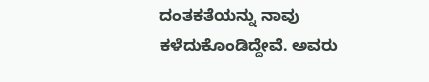ದಂತಕತೆಯನ್ನು ನಾವು ಕಳೆದುಕೊಂಡಿದ್ದೇವೆ. ಅವರು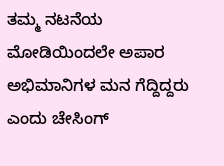ತಮ್ಮ ನಟನೆಯ ಮೋಡಿಯಿಂದಲೇ ಅಪಾರ ಅಭಿಮಾನಿಗಳ ಮನ ಗೆದ್ದಿದ್ದರು ಎಂದು ಚೇಸಿಂಗ್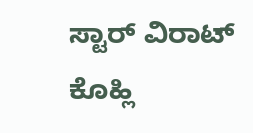ಸ್ಟಾರ್ ವಿರಾಟ್ ಕೊಹ್ಲಿ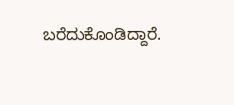ಬರೆದುಕೊಂಡಿದ್ದಾರೆ.